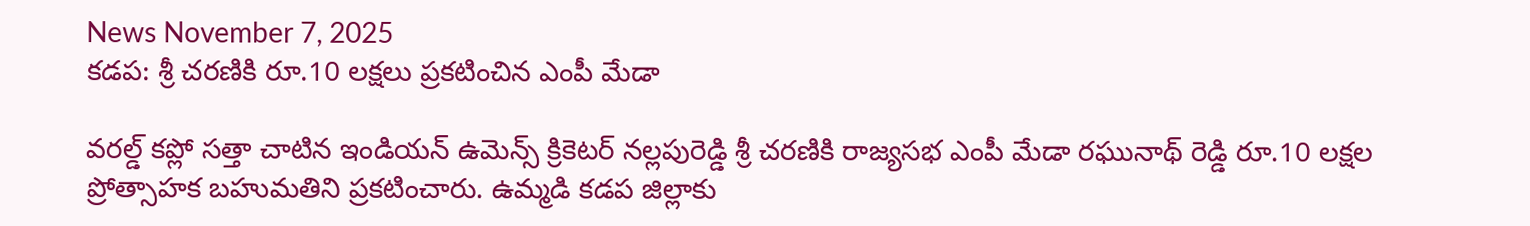News November 7, 2025
కడప: శ్రీ చరణికి రూ.10 లక్షలు ప్రకటించిన ఎంపీ మేడా

వరల్డ్ కప్లో సత్తా చాటిన ఇండియన్ ఉమెన్స్ క్రికెటర్ నల్లపురెడ్డి శ్రీ చరణికి రాజ్యసభ ఎంపీ మేడా రఘునాథ్ రెడ్డి రూ.10 లక్షల ప్రోత్సాహక బహుమతిని ప్రకటించారు. ఉమ్మడి కడప జిల్లాకు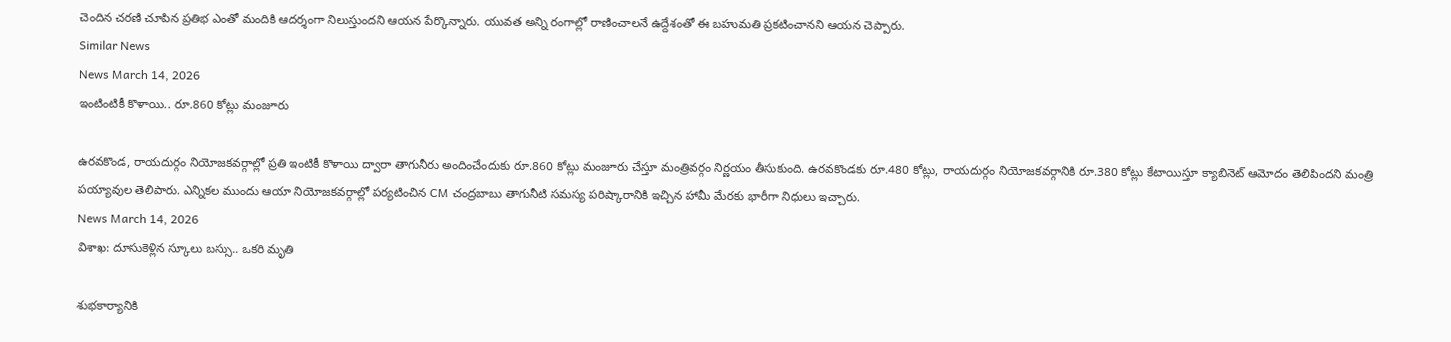చెందిన చరణి చూపిన ప్రతిభ ఎంతో మందికి ఆదర్శంగా నిలుస్తుందని ఆయన పేర్కొన్నారు. యువత అన్ని రంగాల్లో రాణించాలనే ఉద్దేశంతో ఈ బహుమతి ప్రకటించానని ఆయన చెప్పారు.
Similar News
News March 14, 2026
ఇంటింటికీ కొళాయి.. రూ.860 కోట్లు మంజూరు

ఉరవకొండ, రాయదుర్గం నియోజకవర్గాల్లో ప్రతి ఇంటికీ కొళాయి ద్వారా తాగునీరు అందించేందుకు రూ.860 కోట్లు మంజూరు చేస్తూ మంత్రివర్గం నిర్ణయం తీసుకుంది. ఉరవకొండకు రూ.480 కోట్లు, రాయదుర్గం నియోజకవర్గానికి రూ.380 కోట్లు కేటాయిస్తూ క్యాబినెట్ ఆమోదం తెలిపిందని మంత్రి పయ్యావుల తెలిపారు. ఎన్నికల ముందు ఆయా నియోజకవర్గాల్లో పర్యటించిన CM చంద్రబాబు తాగునీటి సమస్య పరిష్కారానికి ఇచ్చిన హామీ మేరకు భారీగా నిధులు ఇచ్చారు.
News March 14, 2026
విశాఖ: దూసుకెళ్లిన స్కూలు బస్సు.. ఒకరి మృతి

శుభకార్యానికి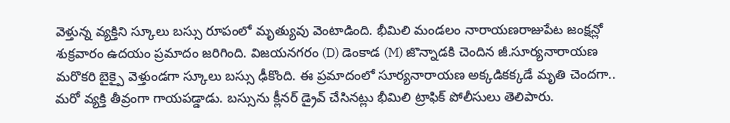వెళ్తున్న వ్యక్తిని స్కూలు బస్సు రూపంలో మృత్యువు వెంటాడింది. భీమిలి మండలం నారాయణరాజుపేట జంక్షన్లో శుక్రవారం ఉదయం ప్రమాదం జరిగింది. విజయనగరం (D) డెంకాడ (M) జొన్నాడకి చెందిన జీ.సూర్యనారాయణ మరొకరి బైక్పై వెళ్తుండగా స్కూలు బస్సు ఢీకొంది. ఈ ప్రమాదంలో సూర్యనారాయణ అక్కడికక్కడే మృతి చెందగా.. మరో వ్యక్తి తీవ్రంగా గాయపడ్డాడు. బస్సును క్లీనర్ డ్రైవ్ చేసినట్లు భీమిలి ట్రాఫిక్ పోలీసులు తెలిపారు.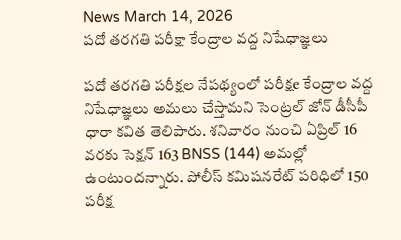News March 14, 2026
పదో తరగతి పరీక్షా కేంద్రాల వద్ద నిషేధాజ్ఞలు

పదో తరగతి పరీక్షల నేపథ్యంలో పరీక్షe కేంద్రాల వద్ద నిషేధాజ్ఞలు అమలు చేస్తామని సెంట్రల్ జోన్ డీసీపీ ధారా కవిత తెలిపారు. శనివారం నుంచి ఏప్రిల్ 16 వరకు సెక్షన్ 163 BNSS (144) అమల్లో ఉంటుందన్నారు. పోలీస్ కమిషనరేట్ పరిధిలో 150 పరీక్ష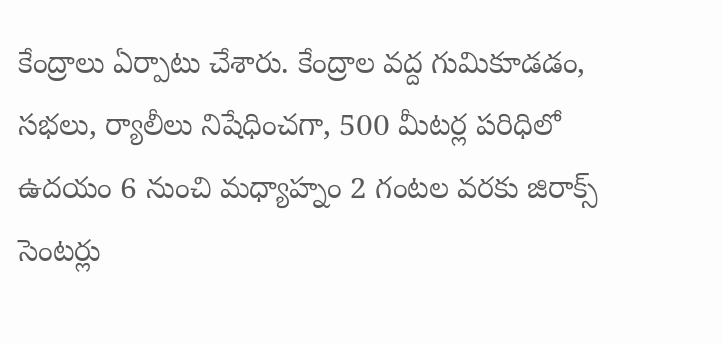కేంద్రాలు ఏర్పాటు చేశారు. కేంద్రాల వద్ద గుమికూడడం, సభలు, ర్యాలీలు నిషేధించగా, 500 మీటర్ల పరిధిలో ఉదయం 6 నుంచి మధ్యాహ్నం 2 గంటల వరకు జిరాక్స్ సెంటర్లు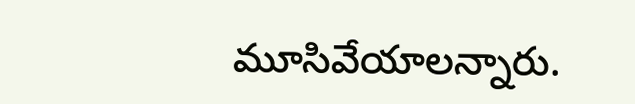మూసివేయాలన్నారు.